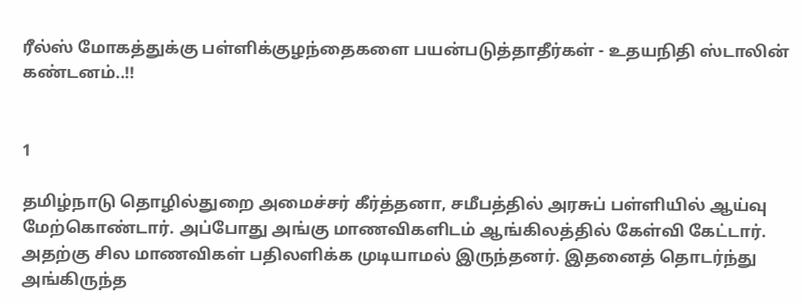ரீல்ஸ் மோகத்துக்கு பள்ளிக்குழந்தைகளை பயன்படுத்தாதீர்கள் - உதயநிதி ஸ்டாலின் கண்டனம்..!!


1

தமிழ்நாடு தொழில்துறை அமைச்சர் கீர்த்தனா, சமீபத்தில் அரசுப் பள்ளியில் ஆய்வு மேற்கொண்டார். அப்போது அங்கு மாணவிகளிடம் ஆங்கிலத்தில் கேள்வி கேட்டார். அதற்கு சில மாணவிகள் பதிலளிக்க முடியாமல் இருந்தனர். இதனைத் தொடர்ந்து அங்கிருந்த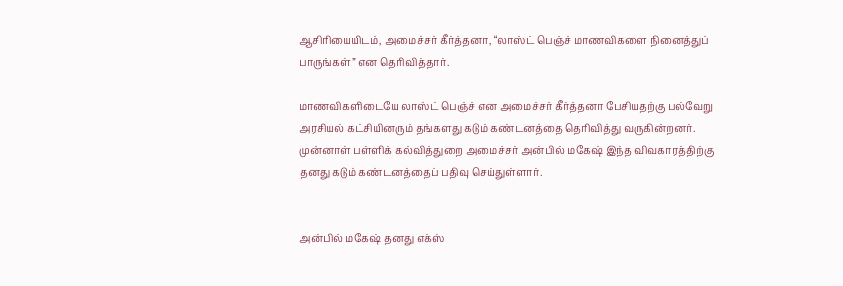ஆசிரியையிடம், அமைச்சர் கீர்த்தனா, “லாஸ்ட் பெஞ்ச் மாணவிகளை நினைத்துப் பாருங்கள்” என தெரிவித்தார்.

மாணவிகளிடையே லாஸ்ட் பெஞ்ச் என அமைச்சர் கீர்த்தனா பேசியதற்கு பல்வேறு அரசியல் கட்சியினரும் தங்களது கடும் கண்டனத்தை தெரிவித்து வருகின்றனர். முன்னாள் பள்ளிக் கல்வித்துறை அமைச்சர் அன்பில் மகேஷ் இந்த விவகாரத்திற்கு தனது கடும் கண்டனத்தைப் பதிவு செய்துள்ளார்.


அன்பில் மகேஷ் தனது எக்ஸ்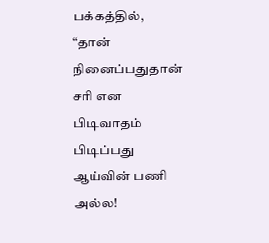பக்கத்தில், “தான் நினைப்பதுதான் சரி என பிடிவாதம் பிடிப்பது ஆய்வின் பணி அல்ல!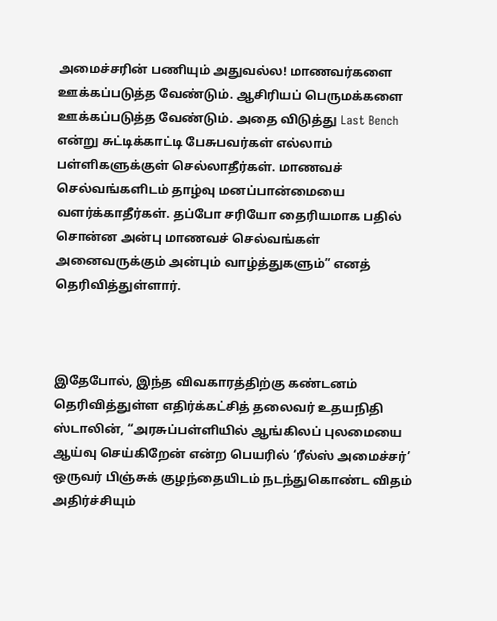அமைச்சரின் பணியும் அதுவல்ல! மாணவர்களை ஊக்கப்படுத்த வேண்டும். ஆசிரியப் பெருமக்களை ஊக்கப்படுத்த வேண்டும். அதை விடுத்து Last Bench என்று சுட்டிக்காட்டி பேசுபவர்கள் எல்லாம் பள்ளிகளுக்குள் செல்லாதீர்கள். மாணவச் செல்வங்களிடம் தாழ்வு மனப்பான்மையை வளர்க்காதீர்கள். தப்போ சரியோ தைரியமாக பதில் சொன்ன அன்பு மாணவச் செல்வங்கள் அனைவருக்கும் அன்பும் வாழ்த்துகளும்” எனத் தெரிவித்துள்ளார்.



இதேபோல், இந்த விவகாரத்திற்கு கண்டனம் தெரிவித்துள்ள எதிர்க்கட்சித் தலைவர் உதயநிதி ஸ்டாலின், “அரசுப்பள்ளியில் ஆங்கிலப் புலமையை ஆய்வு செய்கிறேன் என்ற பெயரில் ‘ரீல்ஸ் அமைச்சர்’ ஒருவர் பிஞ்சுக் குழந்தையிடம் நடந்துகொண்ட விதம் அதிர்ச்சியும்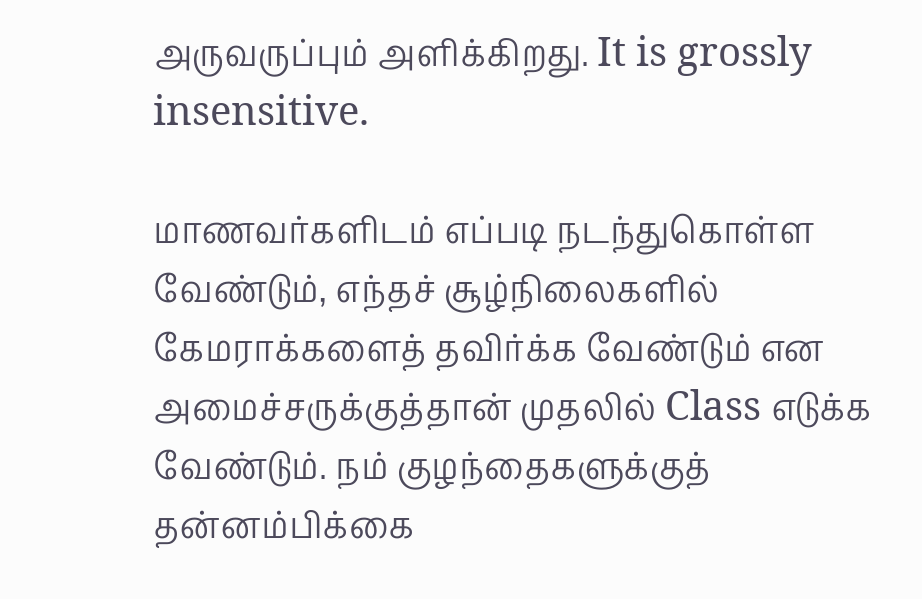அருவருப்பும் அளிக்கிறது. It is grossly insensitive.

மாணவர்களிடம் எப்படி நடந்துகொள்ள வேண்டும், எந்தச் சூழ்நிலைகளில் கேமராக்களைத் தவிர்க்க வேண்டும் என அமைச்சருக்குத்தான் முதலில் Class எடுக்க வேண்டும். நம் குழந்தைகளுக்குத் தன்னம்பிக்கை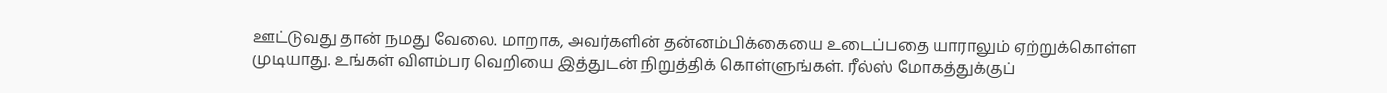ஊட்டுவது தான் நமது வேலை. மாறாக, அவர்களின் தன்னம்பிக்கையை உடைப்பதை யாராலும் ஏற்றுக்கொள்ள முடியாது. உங்கள் விளம்பர வெறியை இத்துடன் நிறுத்திக் கொள்ளுங்கள். ரீல்ஸ் மோகத்துக்குப்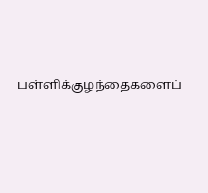பள்ளிக்குழந்தைகளைப்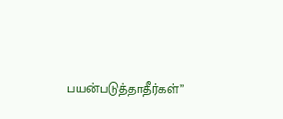பயன்படுத்தாதீர்கள்”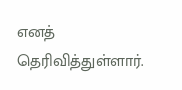எனத் தெரிவித்துள்ளார்.